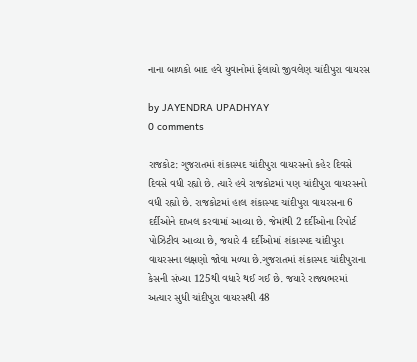નાના બાળકો બાદ હવે યુવાનોમાં ફેલાયો જીવલેણ ચાંદીપુરા વાયરસ

by JAYENDRA UPADHYAY
0 comments

રાજકોટ: ગુજરાતમાં શંકાસ્પદ ચાંદીપુરા વાયરસનો કહેર દિવસે દિવસે વધી રહ્યો છે. ત્યારે હવે રાજકોટમાં પણ ચાંદીપુરા વાયરસનો વધી રહ્યો છે. રાજકોટમાં હાલ શંકાસ્પદ ચાંદીપુરા વાયરસના 6 દર્દીઓને દાખલ કરવામાં આવ્યા છે. જેમાંથી 2 દર્દીઓના રિપોર્ટ પોઝિટીવ આવ્યા છે, જયારે 4 દર્દીઓમાં શંકાસ્પદ ચાંદીપુરા વાયરસના લક્ષણો જોવા મળ્યા છે.ગુજરાતમાં શંકાસ્પદ ચાંદીપુરાના કેસની સંખ્યા 125થી વધારે થઈ ગઈ છે. જયારે રાજ્યભરમાં અત્યાર સુધી ચાંદીપુરા વાયરસથી 48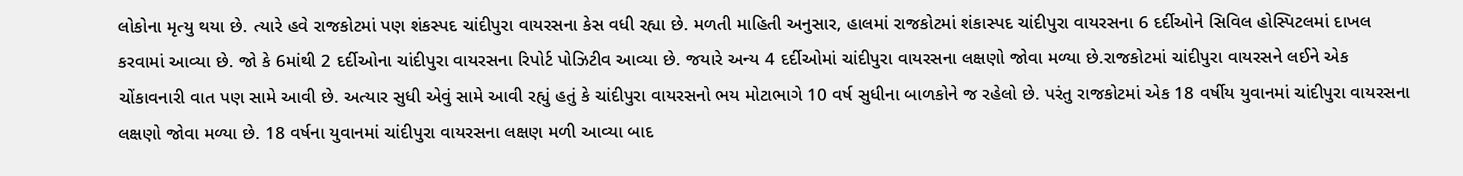લોકોના મૃત્યુ થયા છે. ત્યારે હવે રાજકોટમાં પણ શંકસ્પદ ચાંદીપુરા વાયરસના કેસ વધી રહ્યા છે. મળતી માહિતી અનુસાર, હાલમાં રાજકોટમાં શંકાસ્પદ ચાંદીપુરા વાયરસના 6 દર્દીઓને સિવિલ હોસ્પિટલમાં દાખલ કરવામાં આવ્યા છે. જો કે 6માંથી 2 દર્દીઓના ચાંદીપુરા વાયરસના રિપોર્ટ પોઝિટીવ આવ્યા છે. જયારે અન્ય 4 દર્દીઓમાં ચાંદીપુરા વાયરસના લક્ષણો જોવા મળ્યા છે.રાજકોટમાં ચાંદીપુરા વાયરસને લઈને એક ચોંકાવનારી વાત પણ સામે આવી છે. અત્યાર સુધી એવું સામે આવી રહ્યું હતું કે ચાંદીપુરા વાયરસનો ભય મોટાભાગે 10 વર્ષ સુધીના બાળકોને જ રહેલો છે. પરંતુ રાજકોટમાં એક 18 વર્ષીય યુવાનમાં ચાંદીપુરા વાયરસના લક્ષણો જોવા મળ્યા છે. 18 વર્ષના યુવાનમાં ચાંદીપુરા વાયરસના લક્ષણ મળી આવ્યા બાદ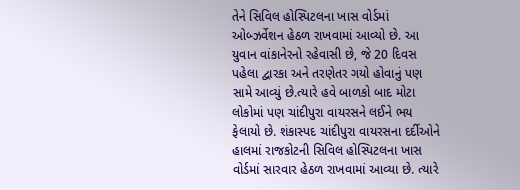તેને સિવિલ હોસ્પિટલના ખાસ વોર્ડમાં ઓબ્ઝર્વેશન હેઠળ રાખવામાં આવ્યો છે. આ યુવાન વાંકાનેરનો રહેવાસી છે, જે 20 દિવસ પહેલા દ્વારકા અને તરણેતર ગયો હોવાનું પણ સામે આવ્યું છે.ત્યારે હવે બાળકો બાદ મોટા લોકોમાં પણ ચાંદીપુરા વાયરસને લઈને ભય ફેલાયો છે. શંકાસ્પદ ચાંદીપુરા વાયરસના દર્દીઓને હાલમાં રાજકોટની સિવિલ હોસ્પિટલના ખાસ વોર્ડમાં સારવાર હેઠળ રાખવામાં આવ્યા છે. ત્યારે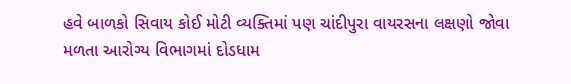હવે બાળકો સિવાય કોઈ મોટી વ્યક્તિમાં પણ ચાંદીપુરા વાયરસના લક્ષણો જોવા મળતા આરોગ્ય વિભાગમાં દોડધામ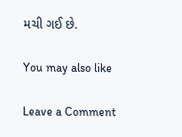મચી ગઈ છે.

You may also like

Leave a Comment